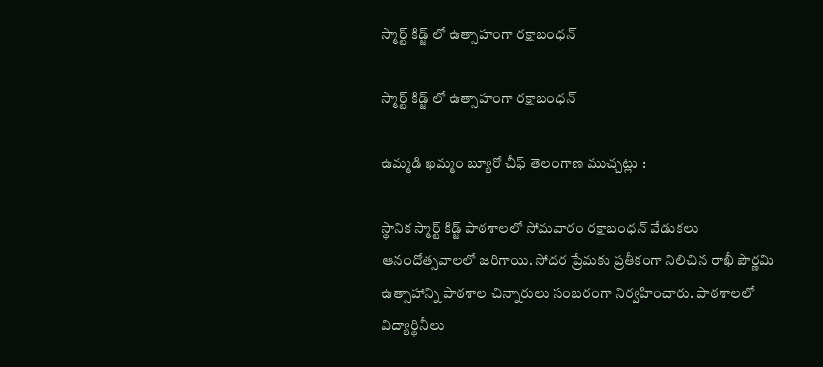స్మార్ట్ కిడ్జ్ లో ఉత్సాహంగా రక్షాబంధన్

స్మార్ట్ కిడ్జ్ లో ఉత్సాహంగా రక్షాబంధన్

ఉమ్మడి ఖమ్మం బ్యూరో చీఫ్ తెలంగాణ ముచ్చట్లు :

స్థానిక స్మార్ట్ కిడ్జ్ పాఠశాలలో సోమవారం రక్షాబంధన్ వేడుకలు ఆనందోత్సవాలలో జరిగాయి. సోదర ప్రేమకు ప్రతీకంగా నిలిచిన రాఖీ పౌర్ణమి ఉత్సాహాన్ని పాఠశాల చిన్నారులు సంబరంగా నిర్వహించారు. పాఠశాలలో విద్యార్థినీలు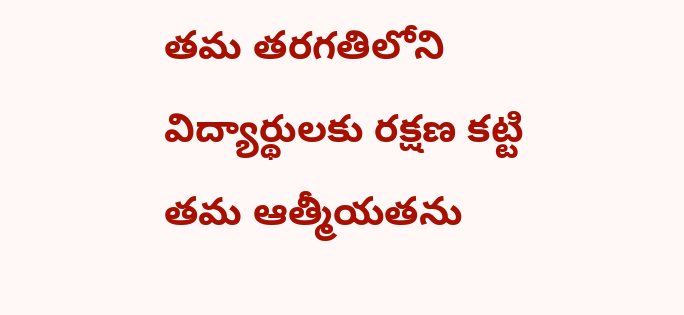తమ తరగతిలోని విద్యార్థులకు రక్షణ కట్టి తమ ఆత్మీయతను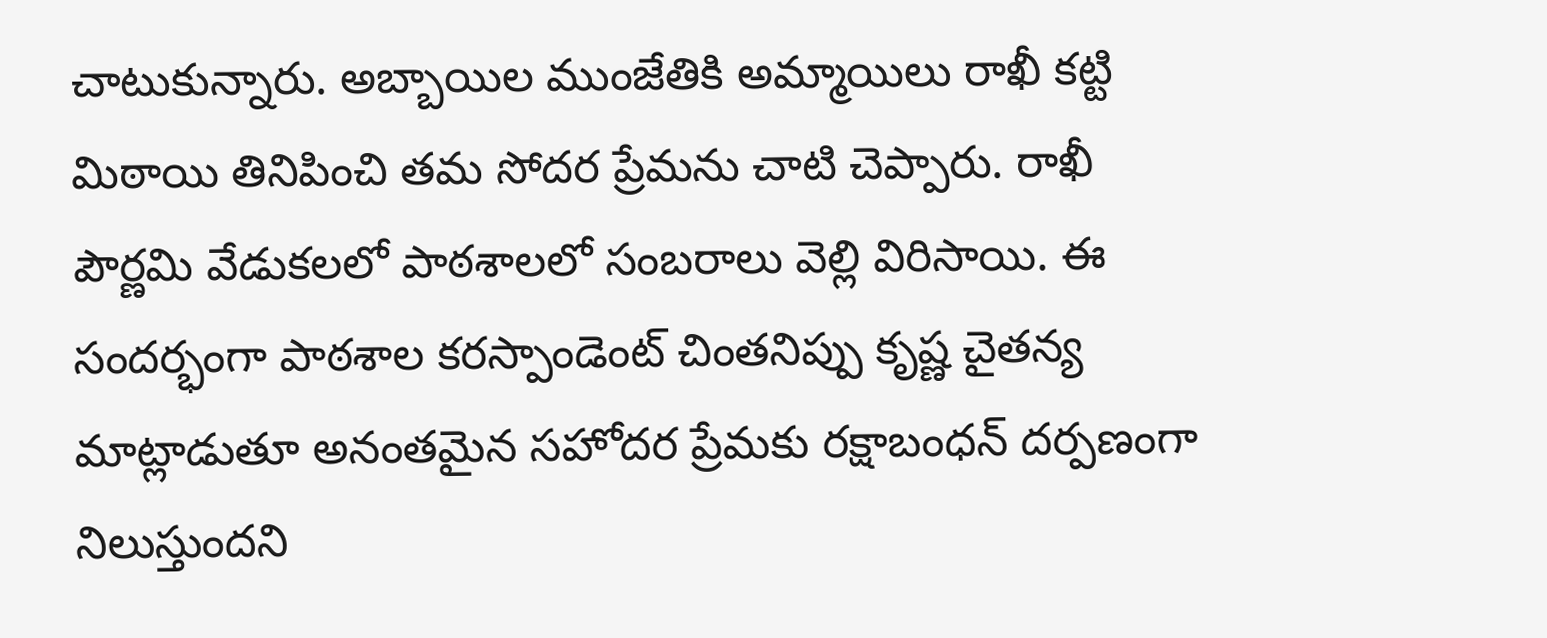చాటుకున్నారు. అబ్బాయిల ముంజేతికి అమ్మాయిలు రాఖీ కట్టి మిఠాయి తినిపించి తమ సోదర ప్రేమను చాటి చెప్పారు. రాఖీ పౌర్ణమి వేడుకలలో పాఠశాలలో సంబరాలు వెల్లి విరిసాయి. ఈ సందర్భంగా పాఠశాల కరస్పాండెంట్ చింతనిప్పు కృష్ణ చైతన్య మాట్లాడుతూ అనంతమైన సహోదర ప్రేమకు రక్షాబంధన్ దర్పణంగా నిలుస్తుందని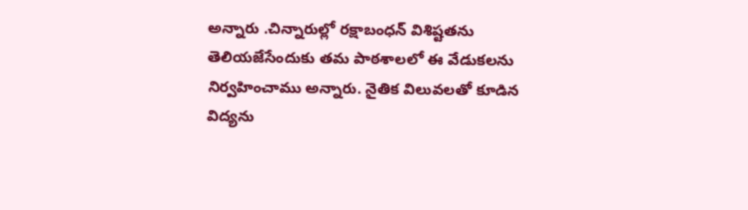అన్నారు .చిన్నారుల్లో రక్షాబంధన్ విశిష్టతను తెలియజేసేందుకు తమ పాఠశాలలో ఈ వేడుకలను నిర్వహించాము అన్నారు. నైతిక విలువలతో కూడిన విద్యను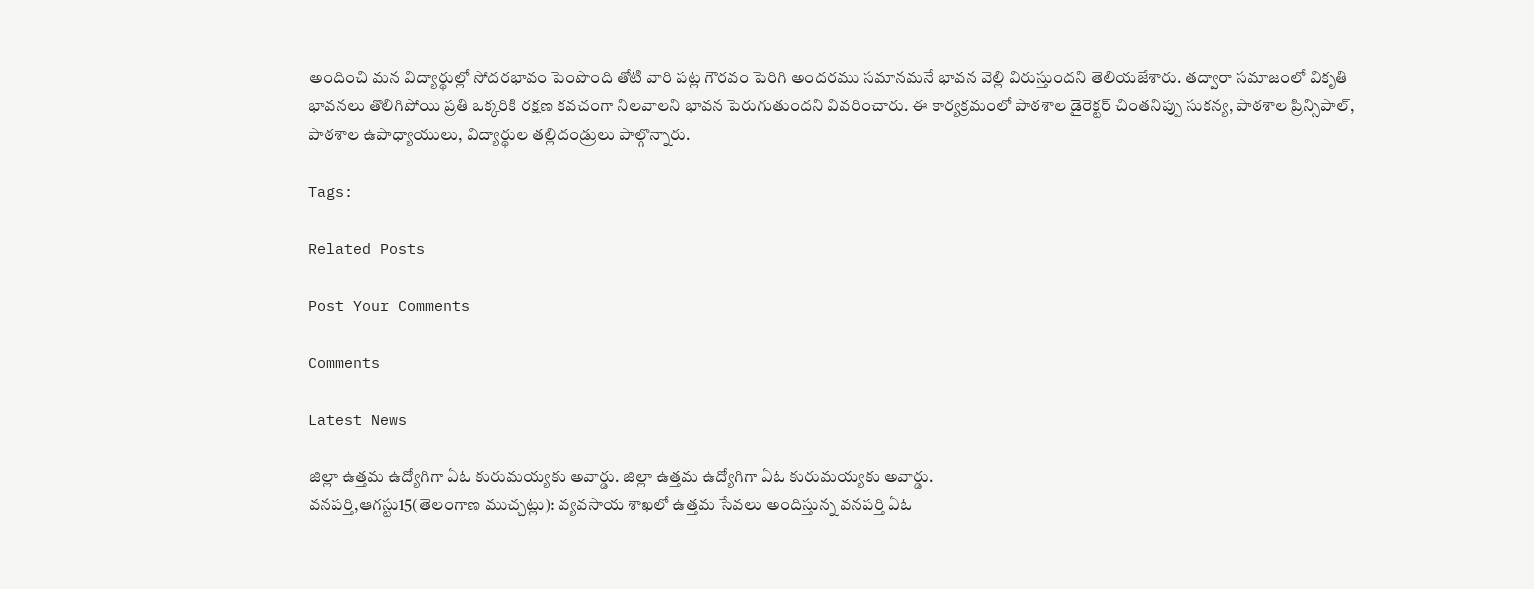అందించి మన విద్యార్థుల్లో సోదరభావం పెంపొంది తోటి వారి పట్ల గౌరవం పెరిగి అందరము సమానమనే భావన వెల్లి విరుస్తుందని తెలియజేశారు. తద్వారా సమాజంలో వికృతి భావనలు తొలిగిపోయి ప్రతి ఒక్కరికి రక్షణ కవచంగా నిలవాలని భావన పెరుగుతుందని వివరించారు. ఈ కార్యక్రమంలో పాఠశాల డైరెక్టర్ చింతనిప్పు సుకన్య, పాఠశాల ప్రిన్సిపాల్, పాఠశాల ఉపాధ్యాయులు, విద్యార్థుల తల్లిదండ్రులు పాల్గొన్నారు.

Tags:

Related Posts

Post Your Comments

Comments

Latest News

జిల్లా ఉత్తమ ఉద్యోగిగా ఏఓ కురుమయ్యకు అవార్డు. జిల్లా ఉత్తమ ఉద్యోగిగా ఏఓ కురుమయ్యకు అవార్డు.
వనపర్తి,ఆగస్టు15(తెలంగాణ ముచ్చట్లు): వ్యవసాయ శాఖలో ఉత్తమ సేవలు అందిస్తున్న వనపర్తి ఏఓ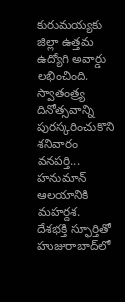కురుమయ్యకు జిల్లా ఉత్తమ ఉద్యోగి అవార్డు లభించింది. స్వాతంత్ర్య దినోత్సవాన్ని పురస్కరించుకొని శనివారం వనపర్తి...
హనుమాన్ ఆలయానికి మహర్దశ.
దేశభక్తి స్ఫూర్తితో హుజురాబాద్‌లో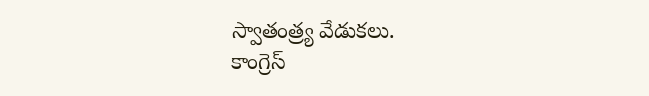స్వాతంత్ర్య వేడుకలు.
కాంగ్రెస్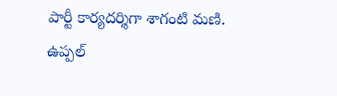పార్టీ కార్యదర్శిగా శాగంటి మణి.
ఉప్పల్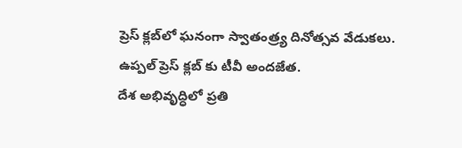ప్రెస్ క్లబ్‌లో ఘనంగా స్వాతంత్ర్య దినోత్సవ వేడుకలు.
ఉప్పల్ ప్రెస్ క్లబ్‌ కు టీవీ అందజేత.
దేశ అభివృద్ధిలో ప్రతి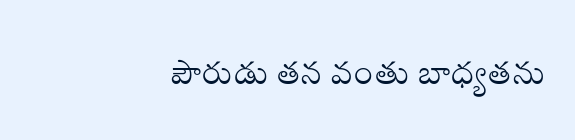పౌరుడు తన వంతు బాధ్యతను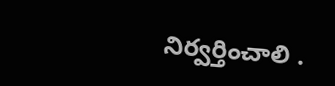నిర్వర్తించాలి .